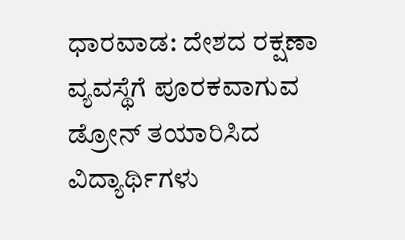ಧಾರವಾಡ: ದೇಶದ ರಕ್ಷಣಾ ವ್ಯವಸ್ಥೆಗೆ ಪೂರಕವಾಗುವ ಡ್ರೋನ್ ತಯಾರಿಸಿದ ವಿದ್ಯಾರ್ಥಿಗಳು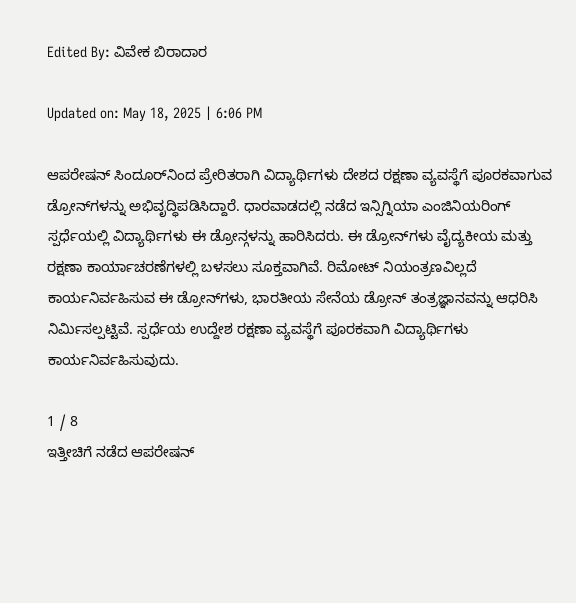Edited By: ವಿವೇಕ ಬಿರಾದಾರ

Updated on: May 18, 2025 | 6:06 PM

ಆಪರೇಷನ್ ಸಿಂದೂರ್‌ನಿಂದ ಪ್ರೇರಿತರಾಗಿ ವಿದ್ಯಾರ್ಥಿಗಳು ದೇಶದ ರಕ್ಷಣಾ ವ್ಯವಸ್ಥೆಗೆ ಪೂರಕವಾಗುವ ಡ್ರೋನ್‌ಗಳನ್ನು ಅಭಿವೃದ್ಧಿಪಡಿಸಿದ್ದಾರೆ. ಧಾರವಾಡದಲ್ಲಿ ನಡೆದ ಇನ್ಸಿಗ್ನಿಯಾ ಎಂಜಿನಿಯರಿಂಗ್ ಸ್ಪರ್ಧೆಯಲ್ಲಿ ವಿದ್ಯಾರ್ಥಿಗಳು ಈ ಡ್ರೋನ್ಗಳನ್ನು ಹಾರಿಸಿದರು. ಈ ಡ್ರೋನ್‌ಗಳು ವೈದ್ಯಕೀಯ ಮತ್ತು ರಕ್ಷಣಾ ಕಾರ್ಯಾಚರಣೆಗಳಲ್ಲಿ ಬಳಸಲು ಸೂಕ್ತವಾಗಿವೆ. ರಿಮೋಟ್ ನಿಯಂತ್ರಣವಿಲ್ಲದೆ ಕಾರ್ಯನಿರ್ವಹಿಸುವ ಈ ಡ್ರೋನ್‌ಗಳು, ಭಾರತೀಯ ಸೇನೆಯ ಡ್ರೋನ್ ತಂತ್ರಜ್ಞಾನವನ್ನು ಆಧರಿಸಿ ನಿರ್ಮಿಸಲ್ಪಟ್ಟಿವೆ. ಸ್ಪರ್ಧೆಯ ಉದ್ದೇಶ ರಕ್ಷಣಾ ವ್ಯವಸ್ಥೆಗೆ ಪೂರಕವಾಗಿ ವಿದ್ಯಾರ್ಥಿಗಳು ಕಾರ್ಯನಿರ್ವಹಿಸುವುದು.

1 / 8
ಇತ್ತೀಚಿಗೆ ನಡೆದ ಆಪರೇಷನ್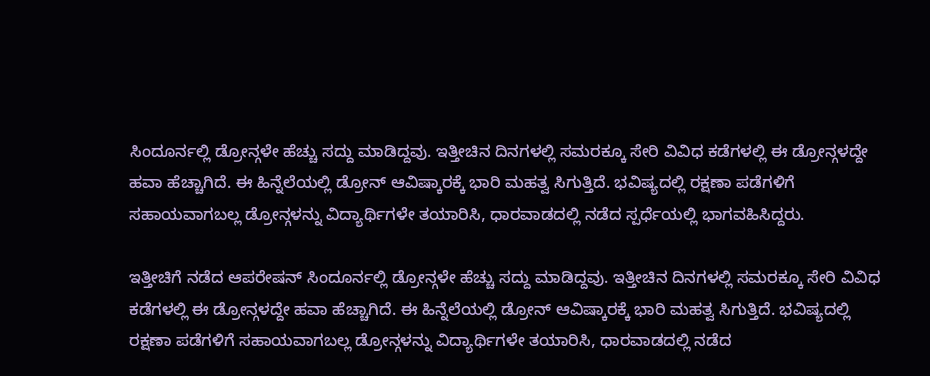ಸಿಂದೂರ್ನಲ್ಲಿ ಡ್ರೋನ್ಗಳೇ ಹೆಚ್ಚು ಸದ್ದು ಮಾಡಿದ್ದವು. ಇತ್ತೀಚಿನ ದಿನಗಳಲ್ಲಿ ಸಮರಕ್ಕೂ ಸೇರಿ ವಿವಿಧ ಕಡೆಗಳಲ್ಲಿ ಈ ಡ್ರೋನ್ಗಳದ್ದೇ ಹವಾ ಹೆಚ್ಚಾಗಿದೆ. ಈ ಹಿನ್ನೆಲೆಯಲ್ಲಿ ಡ್ರೋನ್ ಆವಿಷ್ಕಾರಕ್ಕೆ ಭಾರಿ ಮಹತ್ವ ಸಿಗುತ್ತಿದೆ. ಭವಿಷ್ಯದಲ್ಲಿ ರಕ್ಷಣಾ ಪಡೆಗಳಿಗೆ ಸಹಾಯವಾಗಬಲ್ಲ ಡ್ರೋನ್ಗಳನ್ನು ವಿದ್ಯಾರ್ಥಿಗಳೇ ತಯಾರಿಸಿ, ಧಾರವಾಡದಲ್ಲಿ ನಡೆದ ಸ್ಪರ್ಧೆಯಲ್ಲಿ ಭಾಗವಹಿಸಿದ್ದರು.

ಇತ್ತೀಚಿಗೆ ನಡೆದ ಆಪರೇಷನ್ ಸಿಂದೂರ್ನಲ್ಲಿ ಡ್ರೋನ್ಗಳೇ ಹೆಚ್ಚು ಸದ್ದು ಮಾಡಿದ್ದವು. ಇತ್ತೀಚಿನ ದಿನಗಳಲ್ಲಿ ಸಮರಕ್ಕೂ ಸೇರಿ ವಿವಿಧ ಕಡೆಗಳಲ್ಲಿ ಈ ಡ್ರೋನ್ಗಳದ್ದೇ ಹವಾ ಹೆಚ್ಚಾಗಿದೆ. ಈ ಹಿನ್ನೆಲೆಯಲ್ಲಿ ಡ್ರೋನ್ ಆವಿಷ್ಕಾರಕ್ಕೆ ಭಾರಿ ಮಹತ್ವ ಸಿಗುತ್ತಿದೆ. ಭವಿಷ್ಯದಲ್ಲಿ ರಕ್ಷಣಾ ಪಡೆಗಳಿಗೆ ಸಹಾಯವಾಗಬಲ್ಲ ಡ್ರೋನ್ಗಳನ್ನು ವಿದ್ಯಾರ್ಥಿಗಳೇ ತಯಾರಿಸಿ, ಧಾರವಾಡದಲ್ಲಿ ನಡೆದ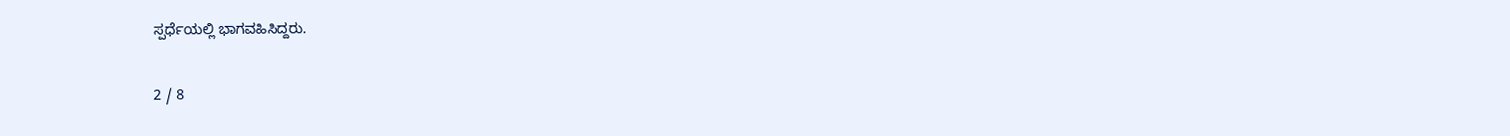ಸ್ಪರ್ಧೆಯಲ್ಲಿ ಭಾಗವಹಿಸಿದ್ದರು.

2 / 8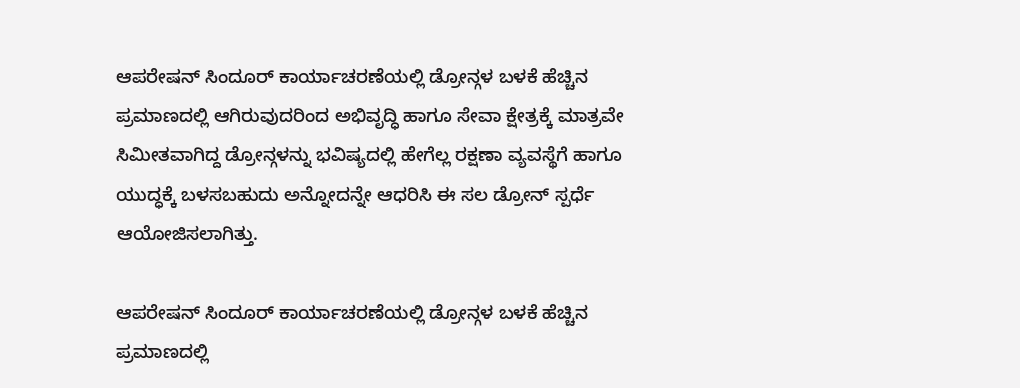ಆಪರೇಷನ್ ಸಿಂದೂರ್ ಕಾರ್ಯಾಚರಣೆಯಲ್ಲಿ ಡ್ರೋನ್ಗಳ ಬಳಕೆ ಹೆಚ್ಚಿನ ಪ್ರಮಾಣದಲ್ಲಿ ಆಗಿರುವುದರಿಂದ ಅಭಿವೃದ್ಧಿ ಹಾಗೂ ಸೇವಾ ಕ್ಷೇತ್ರಕ್ಕೆ ಮಾತ್ರವೇ ಸಿಮೀತವಾಗಿದ್ದ ಡ್ರೋನ್ಗಳನ್ನು ಭವಿಷ್ಯದಲ್ಲಿ ಹೇಗೆಲ್ಲ ರಕ್ಷಣಾ ವ್ಯವಸ್ಥೆಗೆ ಹಾಗೂ ಯುದ್ಧಕ್ಕೆ ಬಳಸಬಹುದು ಅನ್ನೋದನ್ನೇ ಆಧರಿಸಿ ಈ ಸಲ ಡ್ರೋನ್ ಸ್ಪರ್ಧೆ ಆಯೋಜಿಸಲಾಗಿತ್ತು.

ಆಪರೇಷನ್ ಸಿಂದೂರ್ ಕಾರ್ಯಾಚರಣೆಯಲ್ಲಿ ಡ್ರೋನ್ಗಳ ಬಳಕೆ ಹೆಚ್ಚಿನ ಪ್ರಮಾಣದಲ್ಲಿ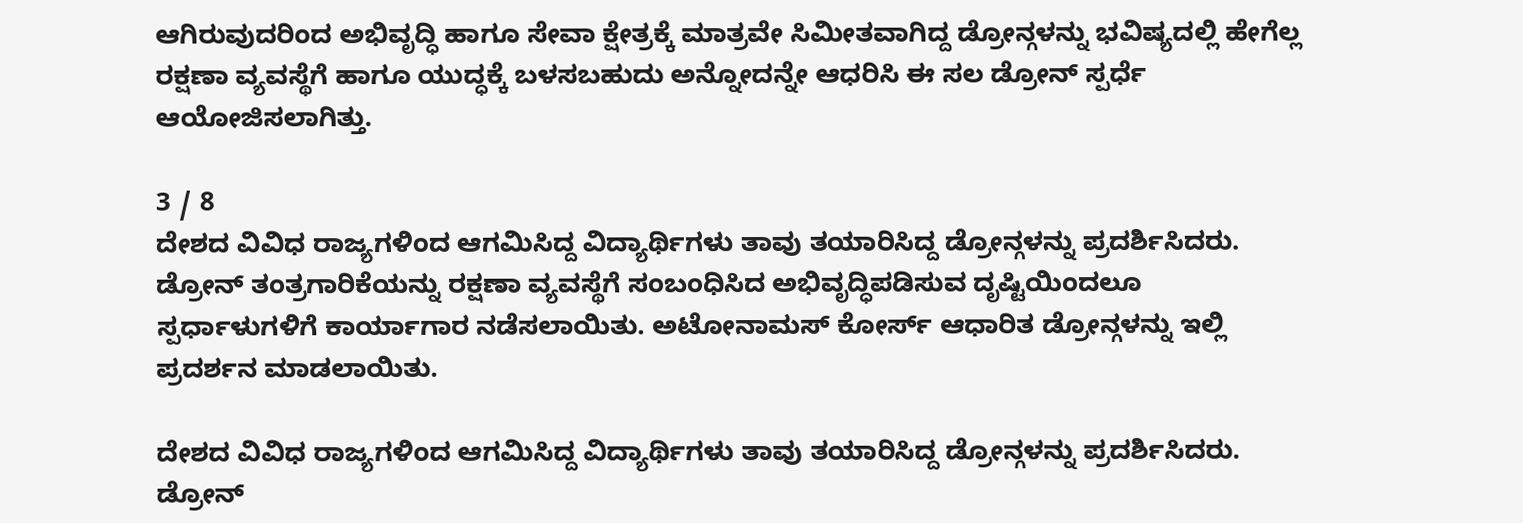ಆಗಿರುವುದರಿಂದ ಅಭಿವೃದ್ಧಿ ಹಾಗೂ ಸೇವಾ ಕ್ಷೇತ್ರಕ್ಕೆ ಮಾತ್ರವೇ ಸಿಮೀತವಾಗಿದ್ದ ಡ್ರೋನ್ಗಳನ್ನು ಭವಿಷ್ಯದಲ್ಲಿ ಹೇಗೆಲ್ಲ ರಕ್ಷಣಾ ವ್ಯವಸ್ಥೆಗೆ ಹಾಗೂ ಯುದ್ಧಕ್ಕೆ ಬಳಸಬಹುದು ಅನ್ನೋದನ್ನೇ ಆಧರಿಸಿ ಈ ಸಲ ಡ್ರೋನ್ ಸ್ಪರ್ಧೆ ಆಯೋಜಿಸಲಾಗಿತ್ತು.

3 / 8
ದೇಶದ ವಿವಿಧ ರಾಜ್ಯಗಳಿಂದ ಆಗಮಿಸಿದ್ದ ವಿದ್ಯಾರ್ಥಿಗಳು ತಾವು ತಯಾರಿಸಿದ್ದ ಡ್ರೋನ್ಗಳನ್ನು ಪ್ರದರ್ಶಿಸಿದರು. ಡ್ರೋನ್ ತಂತ್ರಗಾರಿಕೆಯನ್ನು ರಕ್ಷಣಾ ವ್ಯವಸ್ಥೆಗೆ ಸಂಬಂಧಿಸಿದ ಅಭಿವೃದ್ಧಿಪಡಿಸುವ ದೃಷ್ಟಿಯಿಂದಲೂ ಸ್ಪರ್ಧಾಳುಗಳಿಗೆ ಕಾರ್ಯಾಗಾರ ನಡೆಸಲಾಯಿತು. ಅಟೋನಾಮಸ್ ಕೋರ್ಸ್ ಆಧಾರಿತ ಡ್ರೋನ್ಗಳನ್ನು ಇಲ್ಲಿ ಪ್ರದರ್ಶನ ಮಾಡಲಾಯಿತು.

ದೇಶದ ವಿವಿಧ ರಾಜ್ಯಗಳಿಂದ ಆಗಮಿಸಿದ್ದ ವಿದ್ಯಾರ್ಥಿಗಳು ತಾವು ತಯಾರಿಸಿದ್ದ ಡ್ರೋನ್ಗಳನ್ನು ಪ್ರದರ್ಶಿಸಿದರು. ಡ್ರೋನ್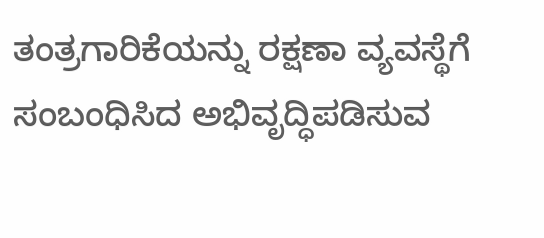ತಂತ್ರಗಾರಿಕೆಯನ್ನು ರಕ್ಷಣಾ ವ್ಯವಸ್ಥೆಗೆ ಸಂಬಂಧಿಸಿದ ಅಭಿವೃದ್ಧಿಪಡಿಸುವ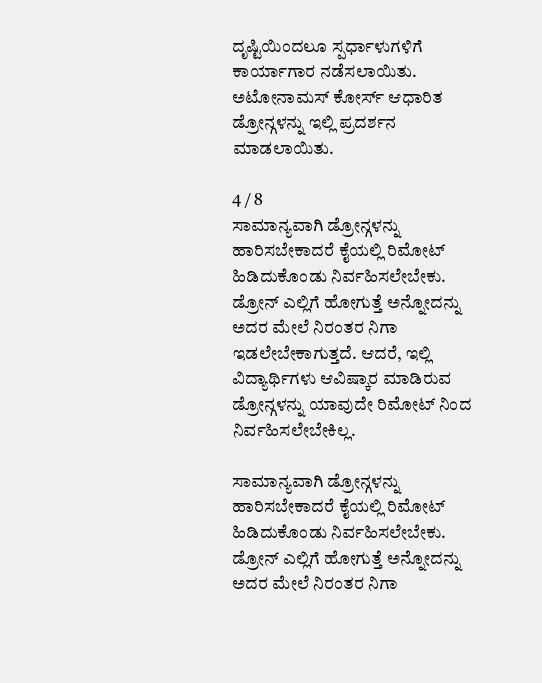ದೃಷ್ಟಿಯಿಂದಲೂ ಸ್ಪರ್ಧಾಳುಗಳಿಗೆ ಕಾರ್ಯಾಗಾರ ನಡೆಸಲಾಯಿತು. ಅಟೋನಾಮಸ್ ಕೋರ್ಸ್ ಆಧಾರಿತ ಡ್ರೋನ್ಗಳನ್ನು ಇಲ್ಲಿ ಪ್ರದರ್ಶನ ಮಾಡಲಾಯಿತು.

4 / 8
ಸಾಮಾನ್ಯವಾಗಿ ಡ್ರೋನ್ಗಳನ್ನು ಹಾರಿಸಬೇಕಾದರೆ ಕೈಯಲ್ಲಿ ರಿಮೋಟ್ ಹಿಡಿದುಕೊಂಡು ನಿರ್ವಹಿಸಲೇಬೇಕು. ಡ್ರೋನ್ ಎಲ್ಲಿಗೆ ಹೋಗುತ್ತೆ ಅನ್ನೋದನ್ನು ಅದರ ಮೇಲೆ ನಿರಂತರ ನಿಗಾ ಇಡಲೇಬೇಕಾಗುತ್ತದೆ. ಆದರೆ, ಇಲ್ಲಿ ವಿದ್ಯಾರ್ಥಿಗಳು ಆವಿಷ್ಕಾರ ಮಾಡಿರುವ ಡ್ರೋನ್ಗಳನ್ನು ಯಾವುದೇ ರಿಮೋಟ್ ನಿಂದ ನಿರ್ವಹಿಸಲೇಬೇಕಿಲ್ಲ.

ಸಾಮಾನ್ಯವಾಗಿ ಡ್ರೋನ್ಗಳನ್ನು ಹಾರಿಸಬೇಕಾದರೆ ಕೈಯಲ್ಲಿ ರಿಮೋಟ್ ಹಿಡಿದುಕೊಂಡು ನಿರ್ವಹಿಸಲೇಬೇಕು. ಡ್ರೋನ್ ಎಲ್ಲಿಗೆ ಹೋಗುತ್ತೆ ಅನ್ನೋದನ್ನು ಅದರ ಮೇಲೆ ನಿರಂತರ ನಿಗಾ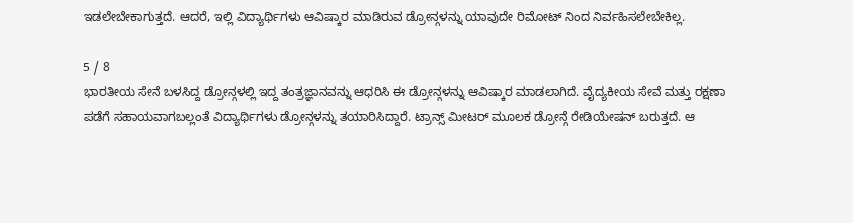ಇಡಲೇಬೇಕಾಗುತ್ತದೆ. ಆದರೆ, ಇಲ್ಲಿ ವಿದ್ಯಾರ್ಥಿಗಳು ಆವಿಷ್ಕಾರ ಮಾಡಿರುವ ಡ್ರೋನ್ಗಳನ್ನು ಯಾವುದೇ ರಿಮೋಟ್ ನಿಂದ ನಿರ್ವಹಿಸಲೇಬೇಕಿಲ್ಲ.

5 / 8
ಭಾರತೀಯ ಸೇನೆ ಬಳಸಿದ್ದ ಡ್ರೋನ್ಗಳಲ್ಲಿ ಇದ್ದ ತಂತ್ರಜ್ಞಾನವನ್ನು ಆಧರಿಸಿ ಈ ಡ್ರೋನ್ಗಳನ್ನು ಆವಿಷ್ಕಾರ ಮಾಡಲಾಗಿದೆ. ವೈದ್ಯಕೀಯ ಸೇವೆ ಮತ್ತು ರಕ್ಷಣಾ ಪಡೆಗೆ ಸಹಾಯವಾಗಬಲ್ಲಂತೆ ವಿದ್ಯಾರ್ಥಿಗಳು ಡ್ರೋನ್ಗಳನ್ನು ತಯಾರಿಸಿದ್ದಾರೆ. ಟ್ರಾನ್ಸ್ ಮೀಟರ್ ಮೂಲಕ ಡ್ರೋನ್ಗೆ ರೇಡಿಯೇಷನ್ ಬರುತ್ತದೆ. ಆ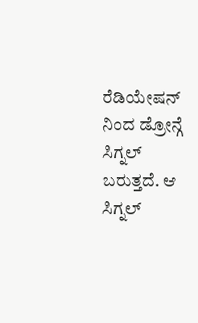ರೆಡಿಯೇಷನ್ ನಿಂದ ಡ್ರೋನ್ಗೆ ಸಿಗ್ನಲ್ ಬರುತ್ತದೆ. ಆ ಸಿಗ್ನಲ್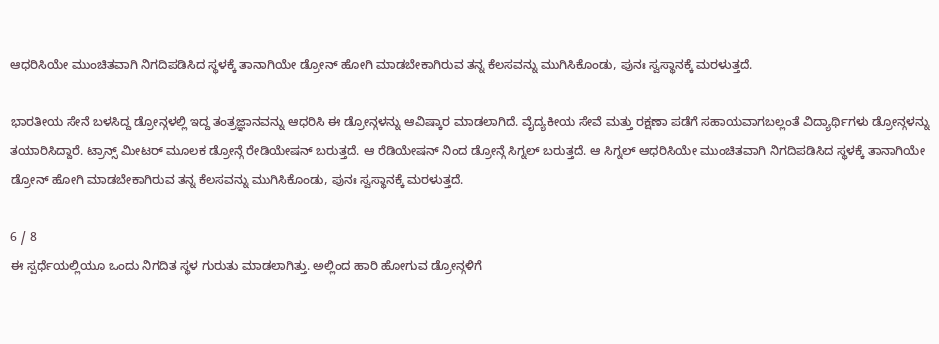ಆಧರಿಸಿಯೇ ಮುಂಚಿತವಾಗಿ ನಿಗದಿಪಡಿಸಿದ ಸ್ಥಳಕ್ಕೆ ತಾನಾಗಿಯೇ ಡ್ರೋನ್ ಹೋಗಿ ಮಾಡಬೇಕಾಗಿರುವ ತನ್ನ ಕೆಲಸವನ್ನು ಮುಗಿಸಿಕೊಂಡು, ಪುನಃ ಸ್ವಸ್ಥಾನಕ್ಕೆ ಮರಳುತ್ತದೆ.

ಭಾರತೀಯ ಸೇನೆ ಬಳಸಿದ್ದ ಡ್ರೋನ್ಗಳಲ್ಲಿ ಇದ್ದ ತಂತ್ರಜ್ಞಾನವನ್ನು ಆಧರಿಸಿ ಈ ಡ್ರೋನ್ಗಳನ್ನು ಆವಿಷ್ಕಾರ ಮಾಡಲಾಗಿದೆ. ವೈದ್ಯಕೀಯ ಸೇವೆ ಮತ್ತು ರಕ್ಷಣಾ ಪಡೆಗೆ ಸಹಾಯವಾಗಬಲ್ಲಂತೆ ವಿದ್ಯಾರ್ಥಿಗಳು ಡ್ರೋನ್ಗಳನ್ನು ತಯಾರಿಸಿದ್ದಾರೆ. ಟ್ರಾನ್ಸ್ ಮೀಟರ್ ಮೂಲಕ ಡ್ರೋನ್ಗೆ ರೇಡಿಯೇಷನ್ ಬರುತ್ತದೆ. ಆ ರೆಡಿಯೇಷನ್ ನಿಂದ ಡ್ರೋನ್ಗೆ ಸಿಗ್ನಲ್ ಬರುತ್ತದೆ. ಆ ಸಿಗ್ನಲ್ ಆಧರಿಸಿಯೇ ಮುಂಚಿತವಾಗಿ ನಿಗದಿಪಡಿಸಿದ ಸ್ಥಳಕ್ಕೆ ತಾನಾಗಿಯೇ ಡ್ರೋನ್ ಹೋಗಿ ಮಾಡಬೇಕಾಗಿರುವ ತನ್ನ ಕೆಲಸವನ್ನು ಮುಗಿಸಿಕೊಂಡು, ಪುನಃ ಸ್ವಸ್ಥಾನಕ್ಕೆ ಮರಳುತ್ತದೆ.

6 / 8
ಈ ಸ್ಪರ್ಧೆಯಲ್ಲಿಯೂ ಒಂದು ನಿಗದಿತ ಸ್ಥಳ ಗುರುತು ಮಾಡಲಾಗಿತ್ತು. ಅಲ್ಲಿಂದ ಹಾರಿ ಹೋಗುವ ಡ್ರೋನ್ಗಳಿಗೆ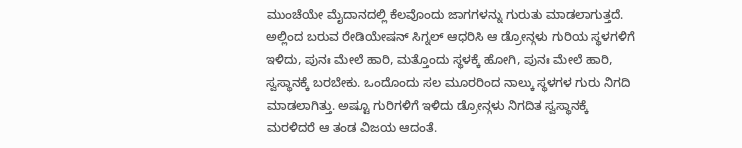ಮುಂಚೆಯೇ ಮೈದಾನದಲ್ಲಿ ಕೆಲವೊಂದು ಜಾಗಗಳನ್ನು ಗುರುತು ಮಾಡಲಾಗುತ್ತದೆ. ಅಲ್ಲಿಂದ ಬರುವ ರೇಡಿಯೇಷನ್ ಸಿಗ್ನಲ್ ಆಧರಿಸಿ ಆ ಡ್ರೋನ್ಗಳು ಗುರಿಯ ಸ್ಥಳಗಳಿಗೆ ಇಳಿದು, ಪುನಃ ಮೇಲೆ ಹಾರಿ, ಮತ್ತೊಂದು ಸ್ಥಳಕ್ಕೆ ಹೋಗಿ, ಪುನಃ ಮೇಲೆ ಹಾರಿ, ಸ್ವಸ್ಥಾನಕ್ಕೆ ಬರಬೇಕು. ಒಂದೊಂದು ಸಲ ಮೂರರಿಂದ ನಾಲ್ಕು ಸ್ಥಳಗಳ ಗುರು ನಿಗದಿ ಮಾಡಲಾಗಿತ್ತು. ಅಷ್ಟೂ ಗುರಿಗಳಿಗೆ ಇಳಿದು ಡ್ರೋನ್ಗಳು ನಿಗದಿತ ಸ್ವಸ್ಥಾನಕ್ಕೆ ಮರಳಿದರೆ ಆ ತಂಡ ವಿಜಯ ಆದಂತೆ.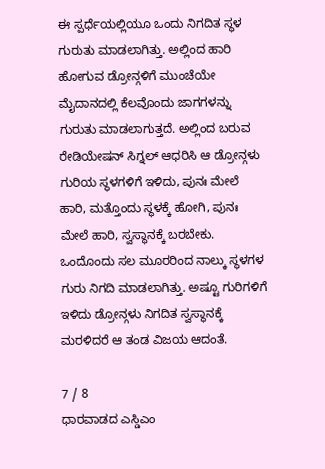ಈ ಸ್ಪರ್ಧೆಯಲ್ಲಿಯೂ ಒಂದು ನಿಗದಿತ ಸ್ಥಳ ಗುರುತು ಮಾಡಲಾಗಿತ್ತು. ಅಲ್ಲಿಂದ ಹಾರಿ ಹೋಗುವ ಡ್ರೋನ್ಗಳಿಗೆ ಮುಂಚೆಯೇ ಮೈದಾನದಲ್ಲಿ ಕೆಲವೊಂದು ಜಾಗಗಳನ್ನು ಗುರುತು ಮಾಡಲಾಗುತ್ತದೆ. ಅಲ್ಲಿಂದ ಬರುವ ರೇಡಿಯೇಷನ್ ಸಿಗ್ನಲ್ ಆಧರಿಸಿ ಆ ಡ್ರೋನ್ಗಳು ಗುರಿಯ ಸ್ಥಳಗಳಿಗೆ ಇಳಿದು, ಪುನಃ ಮೇಲೆ ಹಾರಿ, ಮತ್ತೊಂದು ಸ್ಥಳಕ್ಕೆ ಹೋಗಿ, ಪುನಃ ಮೇಲೆ ಹಾರಿ, ಸ್ವಸ್ಥಾನಕ್ಕೆ ಬರಬೇಕು. ಒಂದೊಂದು ಸಲ ಮೂರರಿಂದ ನಾಲ್ಕು ಸ್ಥಳಗಳ ಗುರು ನಿಗದಿ ಮಾಡಲಾಗಿತ್ತು. ಅಷ್ಟೂ ಗುರಿಗಳಿಗೆ ಇಳಿದು ಡ್ರೋನ್ಗಳು ನಿಗದಿತ ಸ್ವಸ್ಥಾನಕ್ಕೆ ಮರಳಿದರೆ ಆ ತಂಡ ವಿಜಯ ಆದಂತೆ.

7 / 8
ಧಾರವಾಡದ ಎಸ್ಡಿಎಂ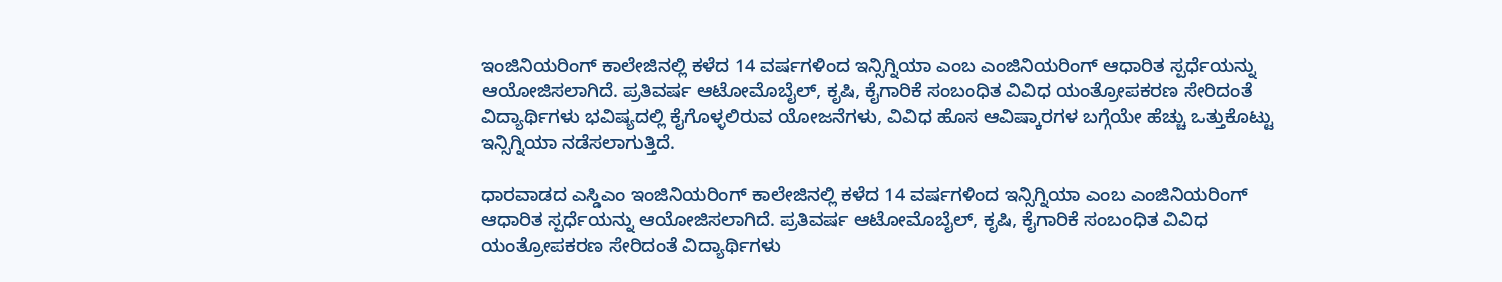ಇಂಜಿನಿಯರಿಂಗ್ ಕಾಲೇಜಿನಲ್ಲಿ ಕಳೆದ 14 ವರ್ಷಗಳಿಂದ ಇನ್ಸಿಗ್ನಿಯಾ ಎಂಬ ಎಂಜಿನಿಯರಿಂಗ್ ಆಧಾರಿತ ಸ್ಪರ್ಧೆಯನ್ನು ಆಯೋಜಿಸಲಾಗಿದೆ. ಪ್ರತಿವರ್ಷ ಆಟೋಮೊಬೈಲ್, ಕೃಷಿ, ಕೈಗಾರಿಕೆ ಸಂಬಂಧಿತ ವಿವಿಧ ಯಂತ್ರೋಪಕರಣ ಸೇರಿದಂತೆ ವಿದ್ಯಾರ್ಥಿಗಳು ಭವಿಷ್ಯದಲ್ಲಿ ಕೈಗೊಳ್ಳಲಿರುವ ಯೋಜನೆಗಳು, ವಿವಿಧ ಹೊಸ ಆವಿಷ್ಕಾರಗಳ ಬಗ್ಗೆಯೇ ಹೆಚ್ಚು ಒತ್ತುಕೊಟ್ಟು ಇನ್ಸಿಗ್ನಿಯಾ ನಡೆಸಲಾಗುತ್ತಿದೆ.

ಧಾರವಾಡದ ಎಸ್ಡಿಎಂ ಇಂಜಿನಿಯರಿಂಗ್ ಕಾಲೇಜಿನಲ್ಲಿ ಕಳೆದ 14 ವರ್ಷಗಳಿಂದ ಇನ್ಸಿಗ್ನಿಯಾ ಎಂಬ ಎಂಜಿನಿಯರಿಂಗ್ ಆಧಾರಿತ ಸ್ಪರ್ಧೆಯನ್ನು ಆಯೋಜಿಸಲಾಗಿದೆ. ಪ್ರತಿವರ್ಷ ಆಟೋಮೊಬೈಲ್, ಕೃಷಿ, ಕೈಗಾರಿಕೆ ಸಂಬಂಧಿತ ವಿವಿಧ ಯಂತ್ರೋಪಕರಣ ಸೇರಿದಂತೆ ವಿದ್ಯಾರ್ಥಿಗಳು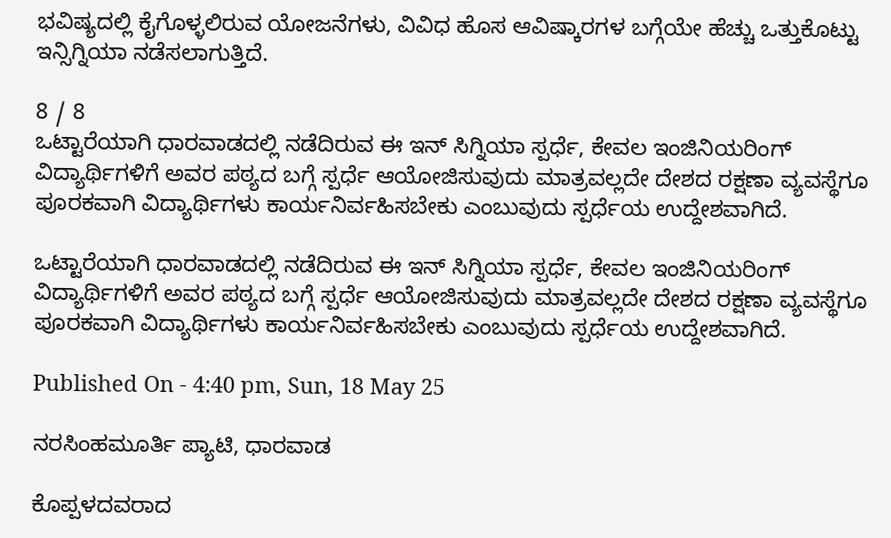ಭವಿಷ್ಯದಲ್ಲಿ ಕೈಗೊಳ್ಳಲಿರುವ ಯೋಜನೆಗಳು, ವಿವಿಧ ಹೊಸ ಆವಿಷ್ಕಾರಗಳ ಬಗ್ಗೆಯೇ ಹೆಚ್ಚು ಒತ್ತುಕೊಟ್ಟು ಇನ್ಸಿಗ್ನಿಯಾ ನಡೆಸಲಾಗುತ್ತಿದೆ.

8 / 8
ಒಟ್ಟಾರೆಯಾಗಿ ಧಾರವಾಡದಲ್ಲಿ ನಡೆದಿರುವ ಈ ಇನ್ ಸಿಗ್ನಿಯಾ ಸ್ಪರ್ಧೆ, ಕೇವಲ ಇಂಜಿನಿಯರಿಂಗ್ ವಿದ್ಯಾರ್ಥಿಗಳಿಗೆ ಅವರ ಪಠ್ಯದ ಬಗ್ಗೆ ಸ್ಪರ್ಧೆ ಆಯೋಜಿಸುವುದು ಮಾತ್ರವಲ್ಲದೇ ದೇಶದ ರಕ್ಷಣಾ ವ್ಯವಸ್ಥೆಗೂ ಪೂರಕವಾಗಿ ವಿದ್ಯಾರ್ಥಿಗಳು ಕಾರ್ಯನಿರ್ವಹಿಸಬೇಕು ಎಂಬುವುದು ಸ್ಪರ್ಧೆಯ ಉದ್ದೇಶವಾಗಿದೆ.

ಒಟ್ಟಾರೆಯಾಗಿ ಧಾರವಾಡದಲ್ಲಿ ನಡೆದಿರುವ ಈ ಇನ್ ಸಿಗ್ನಿಯಾ ಸ್ಪರ್ಧೆ, ಕೇವಲ ಇಂಜಿನಿಯರಿಂಗ್ ವಿದ್ಯಾರ್ಥಿಗಳಿಗೆ ಅವರ ಪಠ್ಯದ ಬಗ್ಗೆ ಸ್ಪರ್ಧೆ ಆಯೋಜಿಸುವುದು ಮಾತ್ರವಲ್ಲದೇ ದೇಶದ ರಕ್ಷಣಾ ವ್ಯವಸ್ಥೆಗೂ ಪೂರಕವಾಗಿ ವಿದ್ಯಾರ್ಥಿಗಳು ಕಾರ್ಯನಿರ್ವಹಿಸಬೇಕು ಎಂಬುವುದು ಸ್ಪರ್ಧೆಯ ಉದ್ದೇಶವಾಗಿದೆ.

Published On - 4:40 pm, Sun, 18 May 25

ನರಸಿಂಹಮೂರ್ತಿ ಪ್ಯಾಟಿ, ಧಾರವಾಡ

ಕೊಪ್ಪಳದವರಾದ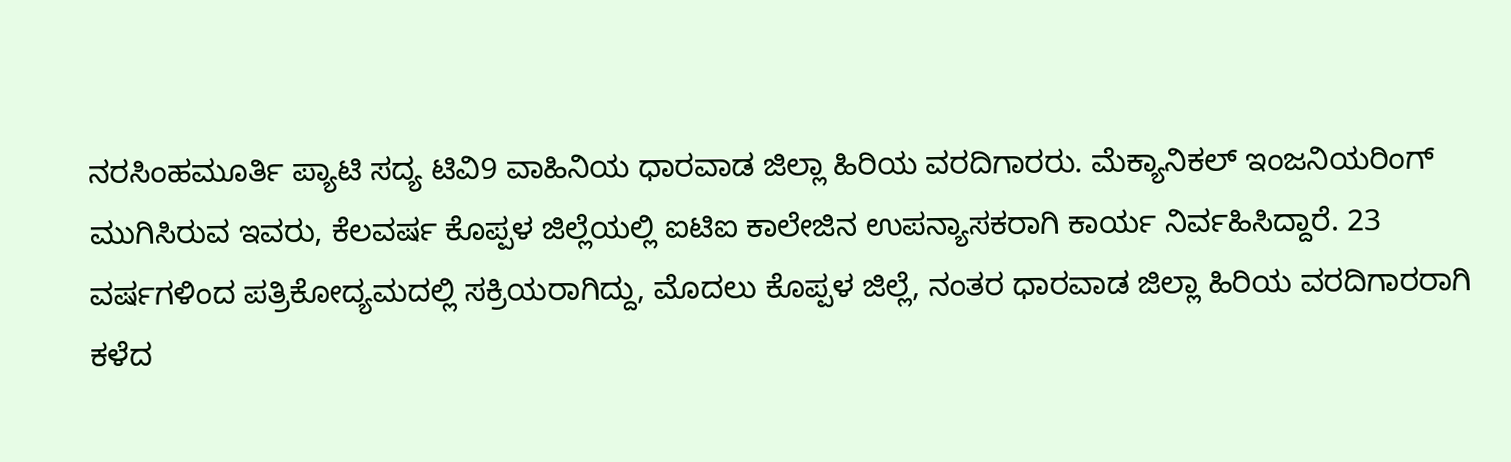ನರಸಿಂಹಮೂರ್ತಿ ಪ್ಯಾಟಿ ಸದ್ಯ ಟಿವಿ9 ವಾಹಿನಿಯ ಧಾರವಾಡ ಜಿಲ್ಲಾ ಹಿರಿಯ ವರದಿಗಾರರು. ಮೆಕ್ಯಾನಿಕಲ್ ಇಂಜನಿಯರಿಂಗ್ ಮುಗಿಸಿರುವ ಇವರು, ಕೆಲವರ್ಷ ಕೊಪ್ಪಳ ಜಿಲ್ಲೆಯಲ್ಲಿ ಐಟಿಐ ಕಾಲೇಜಿನ ಉಪನ್ಯಾಸಕರಾಗಿ ಕಾರ್ಯ ನಿರ್ವಹಿಸಿದ್ದಾರೆ. 23 ವರ್ಷಗಳಿಂದ ಪತ್ರಿಕೋದ್ಯಮದಲ್ಲಿ ಸಕ್ರಿಯರಾಗಿದ್ದು, ಮೊದಲು ಕೊಪ್ಪಳ ಜಿಲ್ಲೆ, ನಂತರ ಧಾರವಾಡ ಜಿಲ್ಲಾ ಹಿರಿಯ ವರದಿಗಾರರಾಗಿ ಕಳೆದ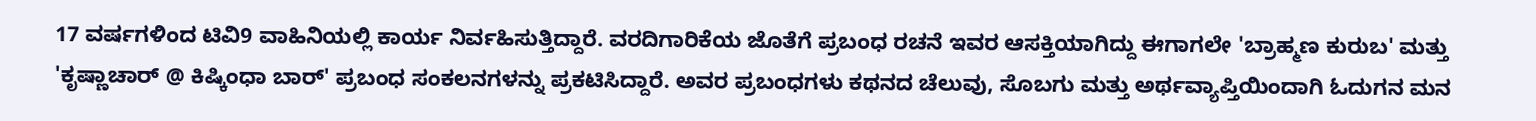17 ವರ್ಷಗಳಿಂದ ಟಿವಿ9 ವಾಹಿನಿಯಲ್ಲಿ ಕಾರ್ಯ ನಿರ್ವಹಿಸುತ್ತಿದ್ದಾರೆ. ವರದಿಗಾರಿಕೆಯ ಜೊತೆಗೆ ಪ್ರಬಂಧ ರಚನೆ ಇವರ ಆಸಕ್ತಿಯಾಗಿದ್ದು ಈಗಾಗಲೇ 'ಬ್ರಾಹ್ಮಣ ಕುರುಬ' ಮತ್ತು 'ಕೃಷ್ಣಾಚಾರ್ @ ಕಿಷ್ಕಿಂಧಾ ಬಾರ್' ಪ್ರಬಂಧ ಸಂಕಲನಗಳನ್ನು ಪ್ರಕಟಿಸಿದ್ದಾರೆ. ಅವರ ಪ್ರಬಂಧಗಳು ಕಥನದ ಚೆಲುವು, ಸೊಬಗು ಮತ್ತು ಅರ್ಥವ್ಯಾಪ್ತಿಯಿಂದಾಗಿ ಓದುಗನ ಮನ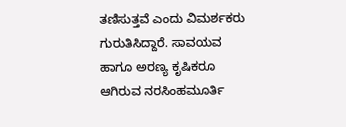ತಣಿಸುತ್ತವೆ ಎಂದು ವಿಮರ್ಶಕರು ಗುರುತಿಸಿದ್ದಾರೆ. ಸಾವಯವ ಹಾಗೂ ಅರಣ್ಯ ಕೃಷಿಕರೂ ಆಗಿರುವ ನರಸಿಂಹಮೂರ್ತಿ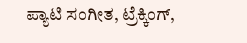ಪ್ಯಾಟಿ ಸಂಗೀತ, ಟ್ರೆಕ್ಕಿಂಗ್,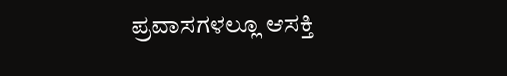ಪ್ರವಾಸಗಳಲ್ಲೂ ಆಸಕ್ತಿ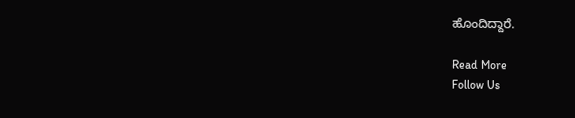ಹೊಂದಿದ್ದಾರೆ.

Read More
Follow Us